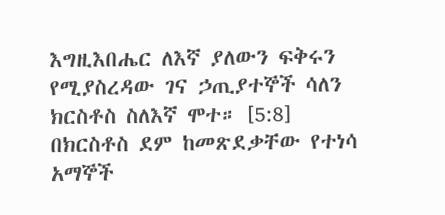እግዚእበሔር ለእኛ ያለውን ፍቅሩን የሚያስረዳው ገና ኃጢያተኞች ሳለን ክርስቶስ ስለእኛ ሞተ። [5:8]
በክርስቶስ ደም ከመጽደቃቸው የተነሳ አማኞች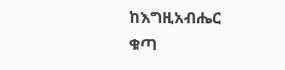ከእግዚአብሔር ቁጣ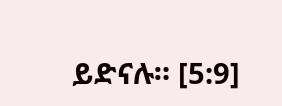ይድናሉ። [5:9]